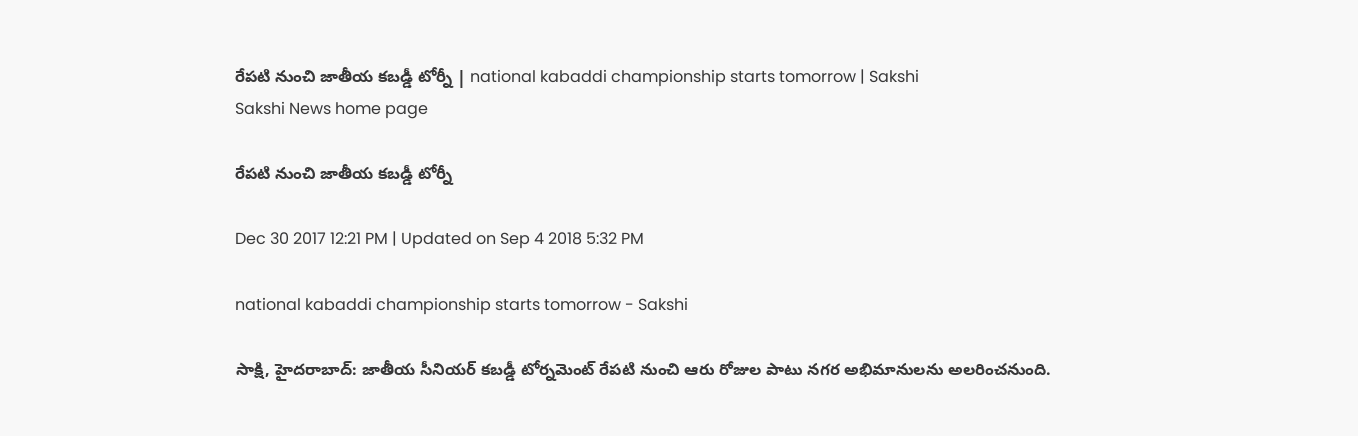రేపటి నుంచి జాతీయ కబడ్డీ టోర్నీ | national kabaddi championship starts tomorrow | Sakshi
Sakshi News home page

రేపటి నుంచి జాతీయ కబడ్డీ టోర్నీ

Dec 30 2017 12:21 PM | Updated on Sep 4 2018 5:32 PM

national kabaddi championship starts tomorrow - Sakshi

సాక్షి, హైదరాబాద్‌: జాతీయ సీనియర్‌ కబడ్డీ టోర్నమెంట్‌ రేపటి నుంచి ఆరు రోజుల పాటు నగర అభిమానులను అలరించనుంది.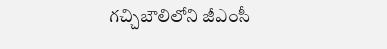గచ్చిబౌలిలోని జీఎంసీ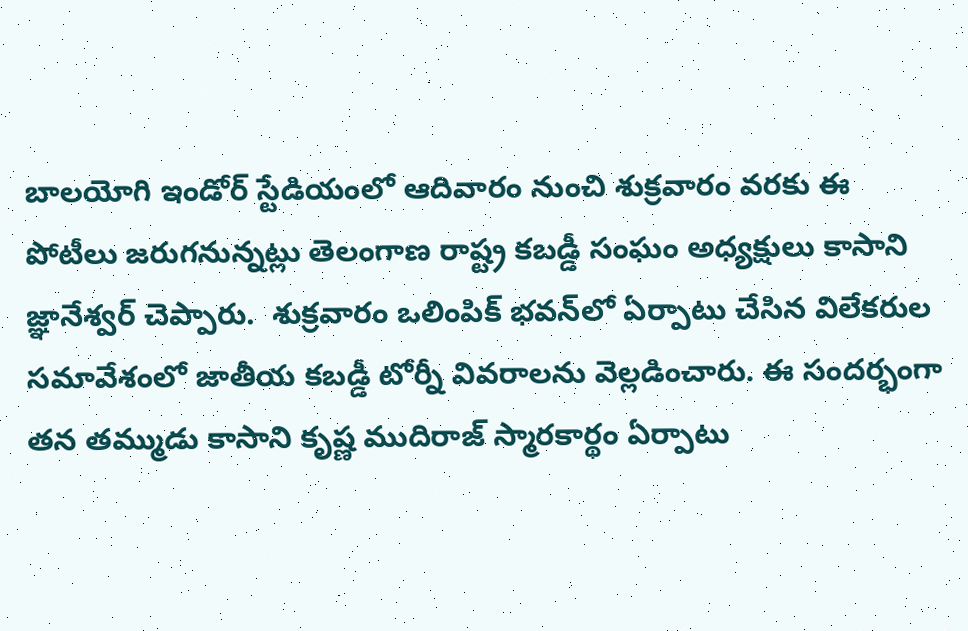బాలయోగి ఇండోర్‌ స్టేడియంలో ఆదివారం నుంచి శుక్రవారం వరకు ఈ పోటీలు జరుగనున్నట్లు తెలంగాణ రాష్ట్ర కబడ్డీ సంఘం అధ్యక్షులు కాసాని జ్ఞానేశ్వర్‌ చెప్పారు.  శుక్రవారం ఒలింపిక్‌ భవన్‌లో ఏర్పాటు చేసిన విలేకరుల సమావేశంలో జాతీయ కబడ్డీ టోర్నీ వివరాలను వెల్లడించారు. ఈ సందర్భంగా తన తమ్ముడు కాసాని కృష్ణ ముదిరాజ్‌ స్మారకార్థం ఏర్పాటు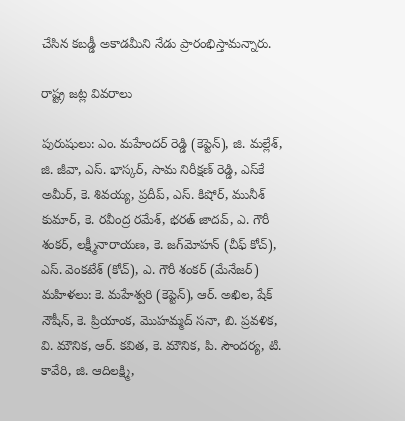చేసిన కబడ్డీ అకాడమీని నేడు ప్రారంభిస్తామన్నారు.

రాష్ట్ర జట్ల వివరాలు

పురుషులు: ఎం. మహేందర్‌ రెడ్డి (కెప్టెన్‌), జి. మల్లేశ్, జి. జీవా, ఎస్‌. భాస్కర్, సామ నిరీక్షణ్‌ రెడ్డి, ఎస్‌కే అమీర్, కె. శివయ్య, ప్రదీప్, ఎస్‌. కిషోర్, మునీశ్‌ కుమార్, కె. రవీంద్ర రమేశ్, భరత్‌ జాదవ్, ఎ. గౌరీ శంకర్, లక్ష్మీనారాయణ, కె. జగ్‌మోహన్‌ (చీఫ్‌ కోచ్‌), ఎస్‌. వెంకటేశ్‌ (కోచ్‌), ఎ. గౌరీ శంకర్‌ (మేనేజర్‌)
మహిళలు: కె. మహేశ్వరి (కెప్టెన్‌), ఆర్‌. అఖిల, షేక్‌ నౌషీన్, కె. ప్రియాంక, మొహమ్మద్‌ సనా, బి. ప్రవళిక, వి. మౌనిక, ఆర్‌. కవిత, కె. మౌనిక, పి. సౌందర్య, టి. కావేరి, జి. ఆదిలక్ష్మి,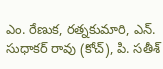ఎం. రేణుక, రత్నకుమారి, ఎన్‌. సుధాకర్‌ రావు (కోచ్‌), పి. సతీశ్‌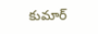కుమార్‌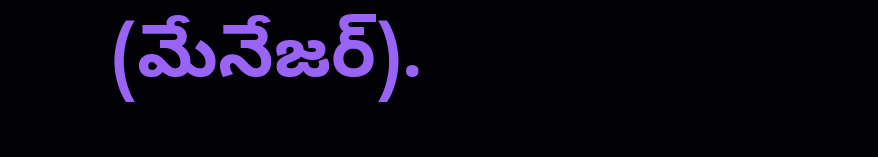(మేనేజర్‌).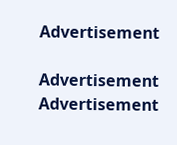Advertisement

Advertisement
Advertisement